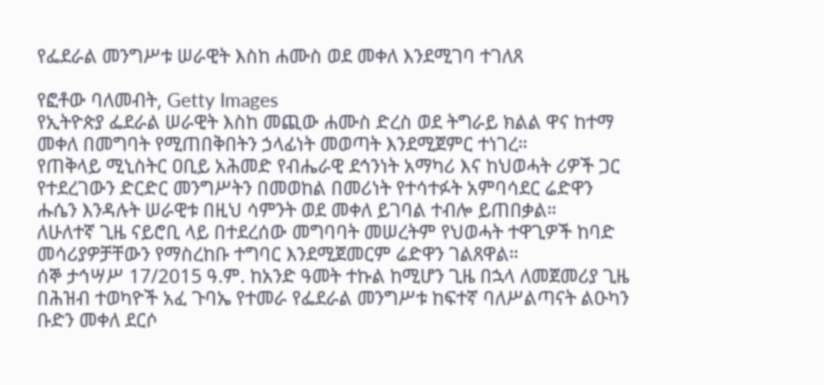የፌደራል መንግሥቱ ሠራዊት እስከ ሐሙስ ወደ መቀለ እንደሚገባ ተገለጸ

የፎቶው ባለመብት, Getty Images
የኢትዮጵያ ፌደራል ሠራዊት እስከ መጪው ሐሙስ ድረስ ወደ ትግራይ ክልል ዋና ከተማ መቀለ በመግባት የሚጠበቅበትን ኃላፊነት መወጣት እንደሚጀምር ተነገረ።
የጠቅላይ ሚኒስትር ዐቢይ አሕመድ የብሔራዊ ደኅንነት አማካሪ እና ከህወሓት ሪዎች ጋር የተደረገውን ድርድር መንግሥትን በመወከል በመሪነት የተሳተፉት አምባሳደር ሬድዋን ሑሴን እንዳሉት ሠራዊቱ በዚህ ሳምንት ወደ መቀለ ይገባል ተብሎ ይጠበቃል።
ለሁለተኛ ጊዜ ናይሮቢ ላይ በተደረሰው መግባባት መሠረትም የህወሓት ተዋጊዎች ከባድ መሳሪያዎቻቸውን የማስረከቡ ተግባር እንደሚጀመርም ሬድዋን ገልጸዋል።
ሰኞ ታኅሣሥ 17/2015 ዓ.ም. ከአንድ ዓመት ተኩል ከሚሆን ጊዜ በኋላ ለመጀመሪያ ጊዜ በሕዝብ ተወካዮች አፈ ጉባኤ የተመራ የፌደራል መንግሥቱ ከፍተኛ ባለሥልጣናት ልዑካን ቡድን መቀለ ደርሶ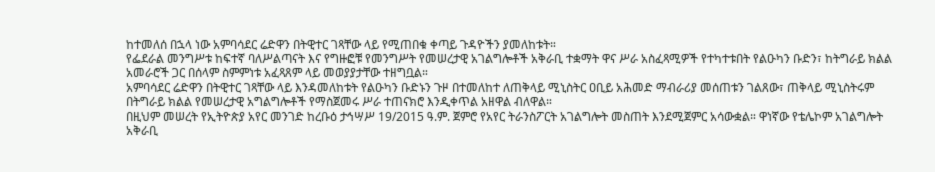ከተመለሰ በኋላ ነው አምባሳደር ሬድዋን በትዊተር ገጻቸው ላይ የሚጠበቁ ቀጣይ ጉዳዮችን ያመለከቱት።
የፌደራል መንግሥቱ ከፍተኛ ባለሥልጣናት እና የግዙፎቹ የመንግሥት የመሠረታዊ አገልግሎቶች አቅራቢ ተቋማት ዋና ሥራ አስፈጻሚዎች የተካተቱበት የልዑካን ቡድን፣ ከትግራይ ክልል አመራሮች ጋር በሰላም ስምምነቱ አፈጻጸም ላይ መወያያታቸው ተዘግቧል።
አምባሳደር ሬድዋን በትዊተር ገጻቸው ላይ እንዳመለከቱት የልዑካን ቡድኑን ጉዞ በተመለከተ ለጠቅላይ ሚኒስትር ዐቢይ አሕመድ ማብራሪያ መሰጠቱን ገልጸው፣ ጠቅላይ ሚኒስትሩም በትግራይ ክልል የመሠረታዊ አግልግሎቶች የማስጀመሩ ሥራ ተጠናክሮ እንዲቀጥል አዘዋል ብለዋል።
በዚህም መሠረት የኢትዮጵያ አየር መንገድ ከረቡዕ ታኅሣሥ 19/2015 ዓ.ም. ጀምሮ የአየር ትራንስፖርት አገልግሎት መስጠት እንደሚጀምር አሳውቋል። ዋነኛው የቴሌኮም አገልግሎት አቅራቢ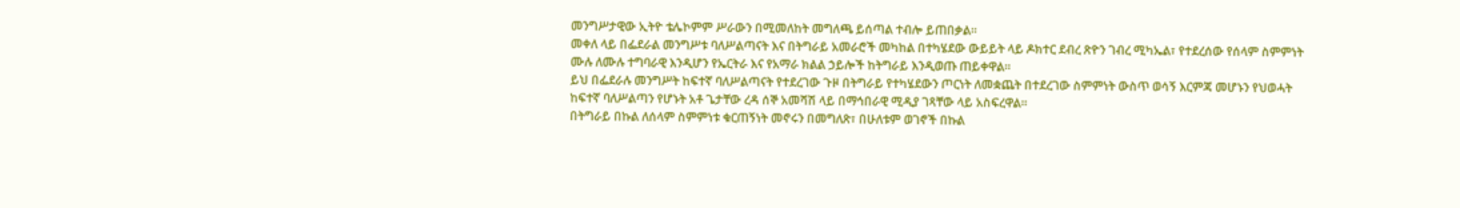መንግሥታዊው ኢትዮ ቴሌኮምም ሥራውን በሚመለከት መግለጫ ይሰጣል ተብሎ ይጠበቃል።
መቀለ ላይ በፌደራል መንግሥቱ ባለሥልጣናት እና በትግራይ አመራሮች መካከል በተካሄደው ውይይት ላይ ዶክተር ደብረ ጽዮን ገብረ ሚካኤል፣ የተደረሰው የሰላም ስምምነት ሙሉ ለሙሉ ተግባራዊ እንዲሆን የኤርትራ እና የአማራ ክልል ኃይሎች ከትግራይ እንዲወጡ ጠይቀዋል።
ይህ በፌደራሉ መንግሥት ከፍተኛ ባለሥልጣናት የተደረገው ጉዞ በትግራይ የተካሄደውን ጦርነት ለመቋጨት በተደረገው ስምምነት ውስጥ ወሳኝ እርምጃ መሆኑን የህወሓት ከፍተኛ ባለሥልጣን የሆኑት አቶ ጌታቸው ረዳ ሰኞ አመሻሽ ላይ በማኅበራዊ ሚዲያ ገጻቸው ላይ አስፍረዋል።
በትግራይ በኩል ለሰላም ስምምነቱ ቁርጠኝነት መኖሩን በመግለጽ፣ በሁለቱም ወገኖች በኩል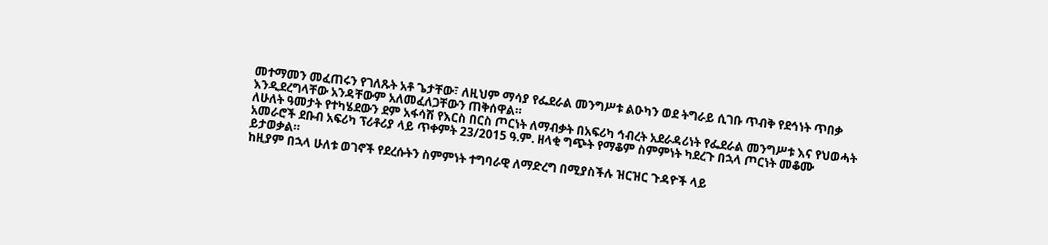መተማመን መፈጠሩን የገለጹት አቶ ጌታቸው፣ ለዚህም ማሳያ የፌደራል መንግሥቱ ልዑካን ወደ ትግራይ ሲገቡ ጥብቅ የደኅነት ጥበቃ እንዲደረግላቸው አንዳቸውም አለመፈለጋቸውን ጠቅሰዋል።
ለሁለት ዓመታት የተካሄደውን ደም አፋሳሽ የእርስ በርስ ጦርነት ለማብቃት በአፍሪካ ኅብረት አደራዳሪነት የፌደራል መንግሥቱ እና የህወሓት አመራሮች ደቡብ አፍሪካ ፕሪቶሪያ ላይ ጥቀምት 23/2015 ዓ.ም. ዘላቂ ግጭት የማቆም ስምምነት ካደረጉ በኋላ ጦርነት መቆሙ ይታወቃል።
ከዚያም በኋላ ሁለቱ ወገኖች የደረሱትን ስምምነት ተግባራዊ ለማድረግ በሚያስችሉ ዝርዝር ጉዳዮች ላይ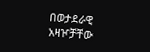በወታደራዊ አዛዦቻቸው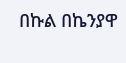በኩል በኬንያዋ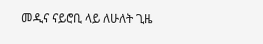መዲና ናይሮቢ ላይ ለሁለት ጊዜ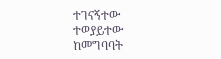ተገናኝተው ተወያይተው ከመግባባት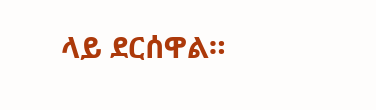ላይ ደርሰዋል።